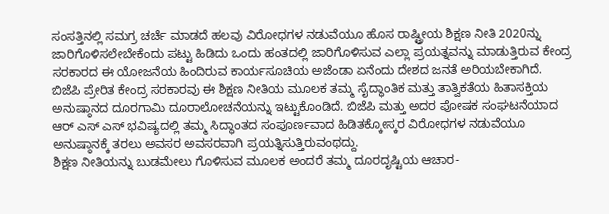ಸಂಸತ್ತಿನಲ್ಲಿ ಸಮಗ್ರ ಚರ್ಚೆ ಮಾಡದೆ ಹಲವು ವಿರೋಧಗಳ ನಡುವೆಯೂ ಹೊಸ ರಾಷ್ಟ್ರೀಯ ಶಿಕ್ಷಣ ನೀತಿ 2020ನ್ನು ಜಾರಿಗೊಳಿಸಲೇಬೇಕೆಂದು ಪಟ್ಟು ಹಿಡಿದು ಒಂದು ಹಂತದಲ್ಲಿ ಜಾರಿಗೊಳಿಸುವ ಎಲ್ಲಾ ಪ್ರಯತ್ನವನ್ನು ಮಾಡುತ್ತಿರುವ ಕೇಂದ್ರ ಸರಕಾರದ ಈ ಯೋಜನೆಯ ಹಿಂದಿರುವ ಕಾರ್ಯಸೂಚಿಯ ಅಜೆಂಡಾ ಏನೆಂದು ದೇಶದ ಜನತೆ ಅರಿಯಬೇಕಾಗಿದೆ.
ಬಿಜೆಪಿ ಪ್ರೇರಿತ ಕೇಂದ್ರ ಸರಕಾರವು ಈ ಶಿಕ್ಷಣ ನೀತಿಯ ಮೂಲಕ ತಮ್ಮ ಸೈದ್ಧಾಂತಿಕ ಮತ್ತು ತಾತ್ವಿಕತೆಯ ಹಿತಾಸಕ್ತಿಯ ಅನುಷ್ಠಾನದ ದೂರಗಾಮಿ ದೂರಾಲೋಚನೆಯನ್ನು ಇಟ್ಟುಕೊಂಡಿದೆ. ಬಿಜೆಪಿ ಮತ್ತು ಅದರ ಪೋಷಕ ಸಂಘಟನೆಯಾದ ಆರ್ ಎಸ್ ಎಸ್ ಭವಿಷ್ಯದಲ್ಲಿ ತಮ್ಮ ಸಿದ್ಧಾಂತದ ಸಂಪೂರ್ಣವಾದ ಹಿಡಿತಕ್ಕೋಸ್ಕರ ವಿರೋಧಗಳ ನಡುವೆಯೂ ಅನುಷ್ಠಾನಕ್ಕೆ ತರಲು ಅವಸರ ಅವಸರವಾಗಿ ಪ್ರಯತ್ನಿಸುತ್ತಿರುವಂಥದ್ದು.
ಶಿಕ್ಷಣ ನೀತಿಯನ್ನು ಬುಡಮೇಲು ಗೊಳಿಸುವ ಮೂಲಕ ಅಂದರೆ ತಮ್ಮ ದೂರದೃಷ್ಟಿಯ ಆಚಾರ-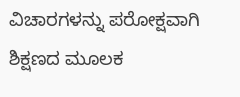ವಿಚಾರಗಳನ್ನು ಪರೋಕ್ಷವಾಗಿ ಶಿಕ್ಷಣದ ಮೂಲಕ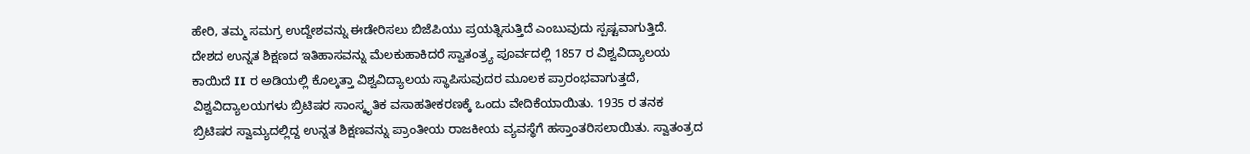ಹೇರಿ, ತಮ್ಮ ಸಮಗ್ರ ಉದ್ದೇಶವನ್ನು ಈಡೇರಿಸಲು ಬಿಜೆಪಿಯು ಪ್ರಯತ್ನಿಸುತ್ತಿದೆ ಎಂಬುವುದು ಸ್ಪಷ್ಟವಾಗುತ್ತಿದೆ.
ದೇಶದ ಉನ್ನತ ಶಿಕ್ಷಣದ ಇತಿಹಾಸವನ್ನು ಮೆಲಕುಹಾಕಿದರೆ ಸ್ವಾತಂತ್ರ್ಯ ಪೂರ್ವದಲ್ಲಿ 1857 ರ ವಿಶ್ವವಿದ್ಯಾಲಯ ಕಾಯಿದೆ II ರ ಅಡಿಯಲ್ಲಿ ಕೊಲ್ಕತ್ತಾ ವಿಶ್ವವಿದ್ಯಾಲಯ ಸ್ಥಾಪಿಸುವುದರ ಮೂಲಕ ಪ್ರಾರಂಭವಾಗುತ್ತದೆ, ವಿಶ್ವವಿದ್ಯಾಲಯಗಳು ಬ್ರಿಟಿಷರ ಸಾಂಸ್ಕೃತಿಕ ವಸಾಹತೀಕರಣಕ್ಕೆ ಒಂದು ವೇದಿಕೆಯಾಯಿತು. 1935 ರ ತನಕ ಬ್ರಿಟಿಷರ ಸ್ವಾಮ್ಯದಲ್ಲಿದ್ದ ಉನ್ನತ ಶಿಕ್ಷಣವನ್ನು ಪ್ರಾಂತೀಯ ರಾಜಕೀಯ ವ್ಯವಸ್ಥೆಗೆ ಹಸ್ತಾಂತರಿಸಲಾಯಿತು. ಸ್ವಾತಂತ್ರದ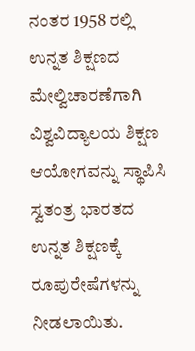ನಂತರ 1958 ರಲ್ಲಿ ಉನ್ನತ ಶಿಕ್ಷಣದ ಮೇಲ್ವಿಚಾರಣೆಗಾಗಿ ವಿಶ್ವವಿದ್ಯಾಲಯ ಶಿಕ್ಷಣ ಆಯೋಗವನ್ನು ಸ್ಥಾಪಿಸಿ ಸ್ವತಂತ್ರ ಭಾರತದ ಉನ್ನತ ಶಿಕ್ಷಣಕ್ಕೆ ರೂಪುರೇಷೆಗಳನ್ನು ನೀಡಲಾಯಿತು.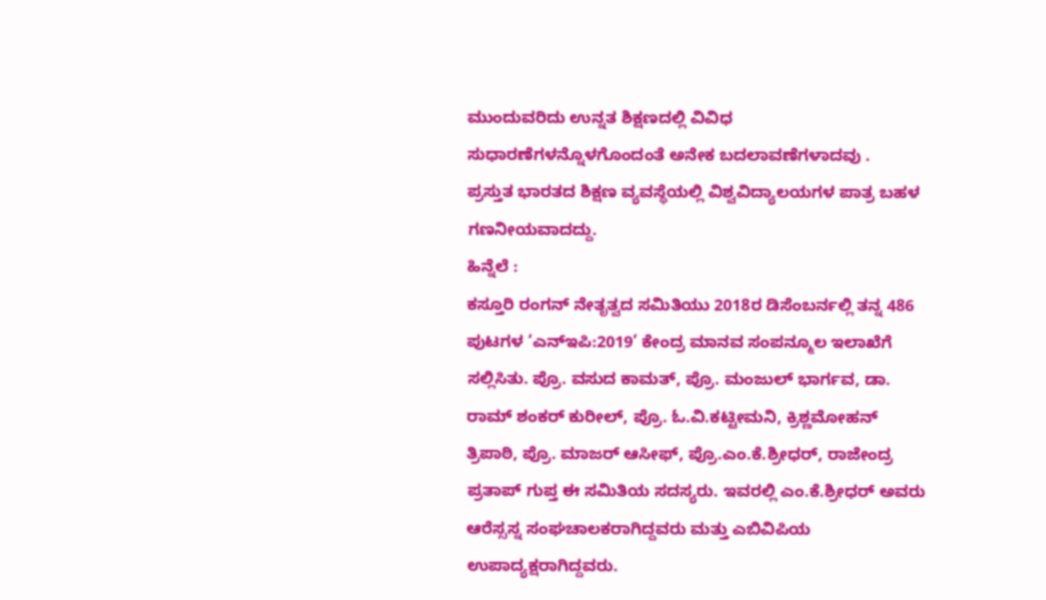ಮುಂದುವರಿದು ಉನ್ನತ ಶಿಕ್ಷಣದಲ್ಲಿ ವಿವಿಧ ಸುಧಾರಣೆಗಳನ್ನೊಳಗೊಂದಂತೆ ಅನೇಕ ಬದಲಾವಣೆಗಳಾದವು .
ಪ್ರಸ್ತುತ ಭಾರತದ ಶಿಕ್ಷಣ ವ್ಯವಸ್ಥೆಯಲ್ಲಿ ವಿಶ್ವವಿದ್ಯಾಲಯಗಳ ಪಾತ್ರ ಬಹಳ ಗಣನೀಯವಾದದ್ದು.
ಹಿನ್ನೆಲೆ :
ಕಸ್ತೂರಿ ರಂಗನ್ ನೇತೃತ್ವದ ಸಮಿತಿಯು 2018ರ ಡಿಸೆಂಬರ್ನಲ್ಲಿ ತನ್ನ 486 ಪುಟಗಳ ‘ಎನ್ಇಪಿ:2019’ ಕೇಂದ್ರ ಮಾನವ ಸಂಪನ್ಮೂಲ ಇಲಾಖೆಗೆ ಸಲ್ಲಿಸಿತು. ಪ್ರೊ. ವಸುದ ಕಾಮತ್, ಪ್ರೊ. ಮಂಜುಲ್ ಭಾರ್ಗವ, ಡಾ. ರಾಮ್ ಶಂಕರ್ ಕುರೀಲ್, ಪ್ರೊ. ಓ.ವಿ.ಕಟ್ಟೀಮನಿ, ಕ್ರಿಶ್ಣಮೋಹನ್ ತ್ರಿಪಾಠಿ, ಪ್ರೊ. ಮಾಜರ್ ಆಸೀಫ್, ಪ್ರೊ.ಎಂ.ಕೆ.ಶ್ರೀಧರ್, ರಾಜೇಂದ್ರ ಪ್ರತಾಪ್ ಗುಪ್ತ ಈ ಸಮಿತಿಯ ಸದಸ್ಯರು. ಇವರಲ್ಲಿ ಎಂ.ಕೆ.ಶ್ರೀಧರ್ ಅವರು ಆರೆಸ್ಸಸ್ನ ಸಂಘಚಾಲಕರಾಗಿದ್ದವರು ಮತ್ತು ಎಬಿವಿಪಿಯ ಉಪಾದ್ಯಕ್ಷರಾಗಿದ್ದವರು.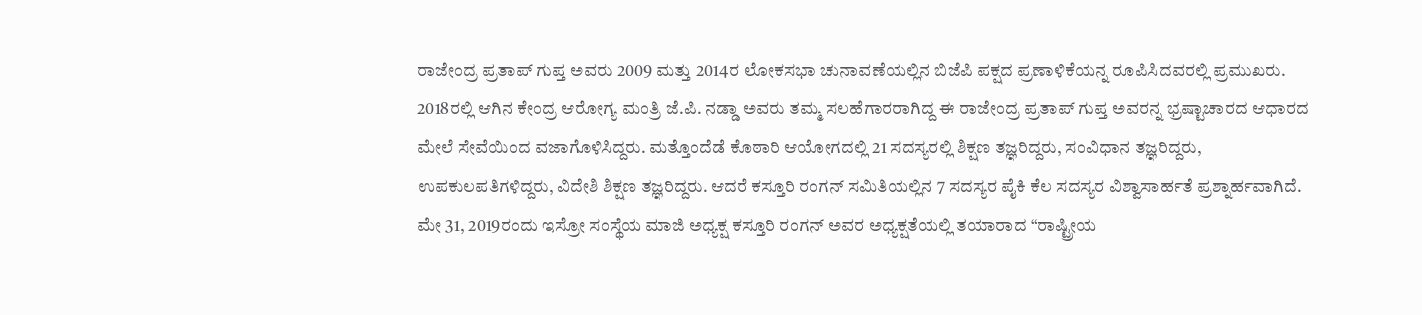ರಾಜೇಂದ್ರ ಪ್ರತಾಪ್ ಗುಪ್ತ ಅವರು 2009 ಮತ್ತು 2014ರ ಲೋಕಸಭಾ ಚುನಾವಣೆಯಲ್ಲಿನ ಬಿಜೆಪಿ ಪಕ್ಷದ ಪ್ರಣಾಳಿಕೆಯನ್ನ ರೂಪಿಸಿದವರಲ್ಲಿ ಪ್ರಮುಖರು. 2018ರಲ್ಲಿ ಆಗಿನ ಕೇಂದ್ರ ಆರೋಗ್ಯ ಮಂತ್ರಿ ಜೆ.ಪಿ. ನಡ್ಡಾ ಅವರು ತಮ್ಮ ಸಲಹೆಗಾರರಾಗಿದ್ದ ಈ ರಾಜೇಂದ್ರ ಪ್ರತಾಪ್ ಗುಪ್ತ ಅವರನ್ನ ಭ್ರಷ್ಟಾಚಾರದ ಆಧಾರದ ಮೇಲೆ ಸೇವೆಯಿಂದ ವಜಾಗೊಳಿಸಿದ್ದರು. ಮತ್ತೊಂದೆಡೆ ಕೊಠಾರಿ ಆಯೋಗದಲ್ಲಿ 21 ಸದಸ್ಯರಲ್ಲಿ ಶಿಕ್ಷಣ ತಜ್ಞರಿದ್ದರು, ಸಂವಿಧಾನ ತಜ್ಞರಿದ್ದರು, ಉಪಕುಲಪತಿಗಳಿದ್ದರು, ವಿದೇಶಿ ಶಿಕ್ಷಣ ತಜ್ಞರಿದ್ದರು. ಆದರೆ ಕಸ್ತೂರಿ ರಂಗನ್ ಸಮಿತಿಯಲ್ಲಿನ 7 ಸದಸ್ಯರ ಪೈಕಿ ಕೆಲ ಸದಸ್ಯರ ವಿಶ್ವಾಸಾರ್ಹತೆ ಪ್ರಶ್ನಾರ್ಹವಾಗಿದೆ.
ಮೇ 31, 2019ರಂದು ಇಸ್ರೋ ಸಂಸ್ಥೆಯ ಮಾಜಿ ಅಧ್ಯಕ್ಷ ಕಸ್ತೂರಿ ರಂಗನ್ ಅವರ ಅಧ್ಯಕ್ಷತೆಯಲ್ಲಿ ತಯಾರಾದ “ರಾಷ್ಟ್ರೀಯ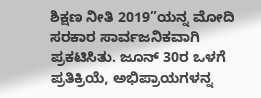ಶಿಕ್ಷಣ ನೀತಿ 2019”ಯನ್ನ ಮೋದಿ ಸರಕಾರ ಸಾರ್ವಜನಿಕವಾಗಿ ಪ್ರಕಟಿಸಿತು. ಜೂನ್ 30ರ ಒಳಗೆ ಪ್ರತಿಕ್ರಿಯೆ, ಅಭಿಪ್ರಾಯಗಳನ್ನ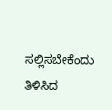ಸಲ್ಲಿಸಬೇಕೆಂದು ತಿಳಿಸಿದ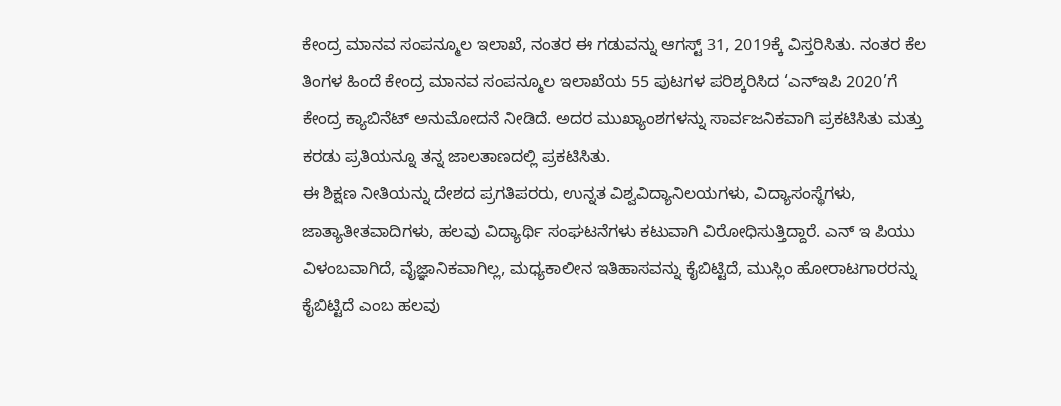ಕೇಂದ್ರ ಮಾನವ ಸಂಪನ್ಮೂಲ ಇಲಾಖೆ, ನಂತರ ಈ ಗಡುವನ್ನು ಆಗಸ್ಟ್ 31, 2019ಕ್ಕೆ ವಿಸ್ತರಿಸಿತು. ನಂತರ ಕೆಲ ತಿಂಗಳ ಹಿಂದೆ ಕೇಂದ್ರ ಮಾನವ ಸಂಪನ್ಮೂಲ ಇಲಾಖೆಯ 55 ಪುಟಗಳ ಪರಿಶ್ಕರಿಸಿದ ‘ಎನ್ಇಪಿ 2020’ಗೆ ಕೇಂದ್ರ ಕ್ಯಾಬಿನೆಟ್ ಅನುಮೋದನೆ ನೀಡಿದೆ. ಅದರ ಮುಖ್ಯಾಂಶಗಳನ್ನು ಸಾರ್ವಜನಿಕವಾಗಿ ಪ್ರಕಟಿಸಿತು ಮತ್ತು ಕರಡು ಪ್ರತಿಯನ್ನೂ ತನ್ನ ಜಾಲತಾಣದಲ್ಲಿ ಪ್ರಕಟಿಸಿತು.
ಈ ಶಿಕ್ಷಣ ನೀತಿಯನ್ನು ದೇಶದ ಪ್ರಗತಿಪರರು, ಉನ್ನತ ವಿಶ್ವವಿದ್ಯಾನಿಲಯಗಳು, ವಿದ್ಯಾಸಂಸ್ಥೆಗಳು, ಜಾತ್ಯಾತೀತವಾದಿಗಳು, ಹಲವು ವಿದ್ಯಾರ್ಥಿ ಸಂಘಟನೆಗಳು ಕಟುವಾಗಿ ವಿರೋಧಿಸುತ್ತಿದ್ದಾರೆ. ಎನ್ ಇ ಪಿಯು ವಿಳಂಬವಾಗಿದೆ, ವೈಜ್ಞಾನಿಕವಾಗಿಲ್ಲ, ಮಧ್ಯಕಾಲೀನ ಇತಿಹಾಸವನ್ನು ಕೈಬಿಟ್ಟಿದೆ, ಮುಸ್ಲಿಂ ಹೋರಾಟಗಾರರನ್ನು ಕೈಬಿಟ್ಟಿದೆ ಎಂಬ ಹಲವು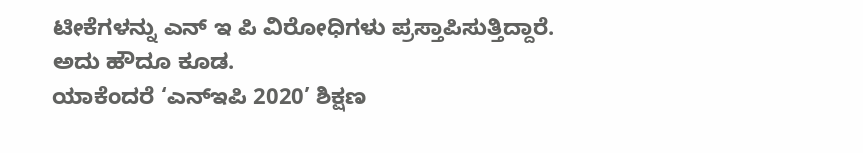ಟೀಕೆಗಳನ್ನು ಎನ್ ಇ ಪಿ ವಿರೋಧಿಗಳು ಪ್ರಸ್ತಾಪಿಸುತ್ತಿದ್ದಾರೆ. ಅದು ಹೌದೂ ಕೂಡ.
ಯಾಕೆಂದರೆ ‘ಎನ್ಇಪಿ 2020’ ಶಿಕ್ಷಣ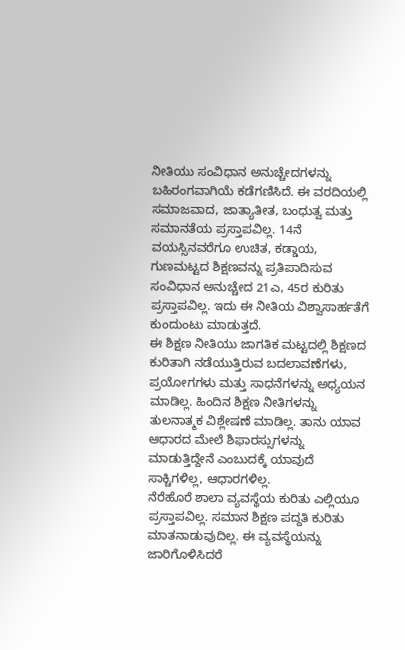ನೀತಿಯು ಸಂವಿಧಾನ ಅನುಚ್ಚೇದಗಳನ್ನು ಬಹಿರಂಗವಾಗಿಯೆ ಕಡೆಗಣಿಸಿದೆ. ಈ ವರದಿಯಲ್ಲಿ ಸಮಾಜವಾದ, ಜಾತ್ಯಾತೀತ, ಬಂಧುತ್ವ ಮತ್ತು ಸಮಾನತೆಯ ಪ್ರಸ್ತಾಪವಿಲ್ಲ. 14ನೆ ವಯಸ್ಸಿನವರೆಗೂ ಉಚಿತ, ಕಡ್ಡಾಯ, ಗುಣಮಟ್ಟದ ಶಿಕ್ಷಣವನ್ನು ಪ್ರತಿಪಾದಿಸುವ ಸಂವಿಧಾನ ಅನುಚ್ಚೇದ 21ಎ, 45ರ ಕುರಿತು ಪ್ರಸ್ತಾಪವಿಲ್ಲ. ಇದು ಈ ನೀತಿಯ ವಿಶ್ವಾಸಾರ್ಹತೆಗೆ ಕುಂದುಂಟು ಮಾಡುತ್ತದೆ.
ಈ ಶಿಕ್ಷಣ ನೀತಿಯು ಜಾಗತಿಕ ಮಟ್ಟದಲ್ಲಿ ಶಿಕ್ಷಣದ ಕುರಿತಾಗಿ ನಡೆಯುತ್ತಿರುವ ಬದಲಾವಣೆಗಳು, ಪ್ರಯೋಗಗಳು ಮತ್ತು ಸಾಧನೆಗಳನ್ನು ಅಧ್ಯಯನ ಮಾಡಿಲ್ಲ. ಹಿಂದಿನ ಶಿಕ್ಷಣ ನೀತಿಗಳನ್ನು ತುಲನಾತ್ಮಕ ವಿಶ್ಲೇಷಣೆ ಮಾಡಿಲ್ಲ. ತಾನು ಯಾವ ಆಧಾರದ ಮೇಲೆ ಶಿಫಾರಸ್ಸುಗಳನ್ನು ಮಾಡುತ್ತಿದ್ದೇನೆ ಎಂಬುದಕ್ಕೆ ಯಾವುದೆ ಸಾಕ್ಚಿಗಳಿಲ್ಲ, ಆಧಾರಗಳಿಲ್ಲ.
ನೆರೆಹೊರೆ ಶಾಲಾ ವ್ಯವಸ್ಥೆಯ ಕುರಿತು ಎಲ್ಲಿಯೂ ಪ್ರಸ್ತಾಪವಿಲ್ಲ. ಸಮಾನ ಶಿಕ್ಷಣ ಪದ್ದತಿ ಕುರಿತು ಮಾತನಾಡುವುದಿಲ್ಲ. ಈ ವ್ಯವಸ್ಥೆಯನ್ನು ಜಾರಿಗೊಳಿಸಿದರೆ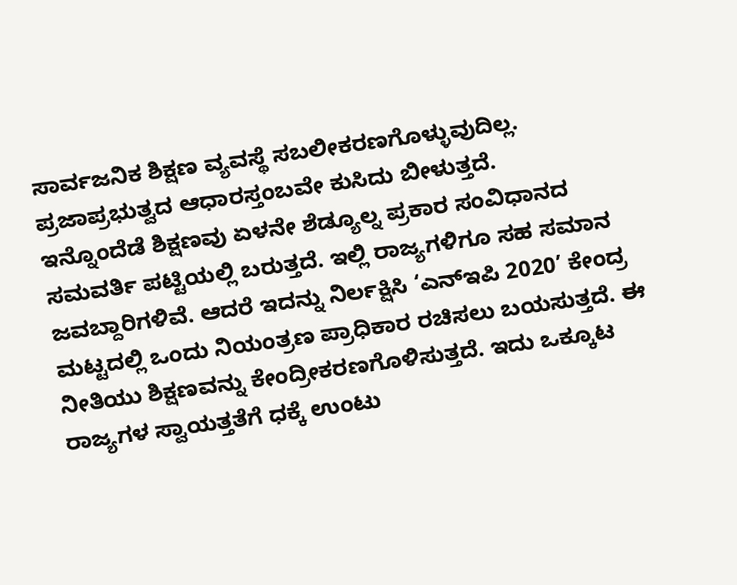ಸಾರ್ವಜನಿಕ ಶಿಕ್ಷಣ ವ್ಯವಸ್ಥೆ ಸಬಲೀಕರಣಗೊಳ್ಳುವುದಿಲ್ಲ. ಪ್ರಜಾಪ್ರಭುತ್ವದ ಆಧಾರಸ್ತಂಬವೇ ಕುಸಿದು ಬೀಳುತ್ತದೆ.
ಇನ್ನೊಂದೆಡೆ ಶಿಕ್ಷಣವು ಏಳನೇ ಶೆಡ್ಯೂಲ್ನ ಪ್ರಕಾರ ಸಂವಿಧಾನದ ಸಮವರ್ತಿ ಪಟ್ಟಿಯಲ್ಲಿ ಬರುತ್ತದೆ. ಇಲ್ಲಿ ರಾಜ್ಯಗಳಿಗೂ ಸಹ ಸಮಾನ ಜವಬ್ದಾರಿಗಳಿವೆ. ಆದರೆ ಇದನ್ನು ನಿರ್ಲಕ್ಷಿಸಿ ‘ಎನ್ಇಪಿ 2020’ ಕೇಂದ್ರ ಮಟ್ಟದಲ್ಲಿ ಒಂದು ನಿಯಂತ್ರಣ ಪ್ರಾಧಿಕಾರ ರಚಿಸಲು ಬಯಸುತ್ತದೆ. ಈ ನೀತಿಯು ಶಿಕ್ಷಣವನ್ನು ಕೇಂದ್ರೀಕರಣಗೊಳಿಸುತ್ತದೆ. ಇದು ಒಕ್ಕೂಟ ರಾಜ್ಯಗಳ ಸ್ವಾಯತ್ತತೆಗೆ ಧಕ್ಕೆ ಉಂಟು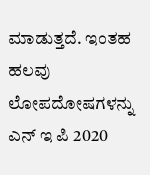ಮಾಡುತ್ತದೆ. ಇಂತಹ ಹಲವು ಲೋಪದೋಷಗಳನ್ನು ಎನ್ ಇ ಪಿ 2020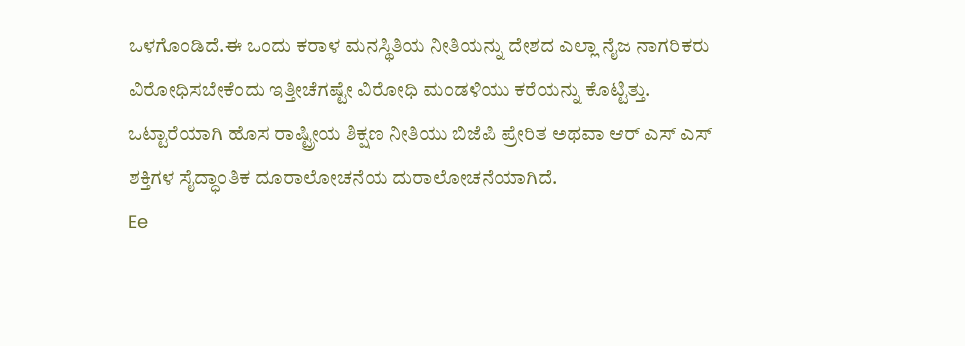ಒಳಗೊಂಡಿದೆ.ಈ ಒಂದು ಕರಾಳ ಮನಸ್ಥಿತಿಯ ನೀತಿಯನ್ನು ದೇಶದ ಎಲ್ಲಾ ನೈಜ ನಾಗರಿಕರು ವಿರೋಧಿಸಬೇಕೆಂದು ಇತ್ತೀಚೆಗಷ್ಟೇ ವಿರೋಧಿ ಮಂಡಳಿಯು ಕರೆಯನ್ನು ಕೊಟ್ಟಿತ್ತು.
ಒಟ್ಟಾರೆಯಾಗಿ ಹೊಸ ರಾಷ್ಟ್ರೀಯ ಶಿಕ್ಷಣ ನೀತಿಯು ಬಿಜೆಪಿ ಪ್ರೇರಿತ ಅಥವಾ ಆರ್ ಎಸ್ ಎಸ್ ಶಕ್ತಿಗಳ ಸೈದ್ಧಾಂತಿಕ ದೂರಾಲೋಚನೆಯ ದುರಾಲೋಚನೆಯಾಗಿದೆ.
Ee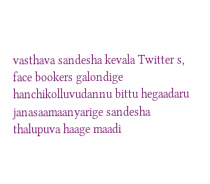vasthava sandesha kevala Twitter s, face bookers galondige hanchikolluvudannu bittu hegaadaru janasaamaanyarige sandesha thalupuva haage maadi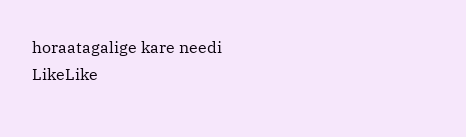horaatagalige kare needi
LikeLike